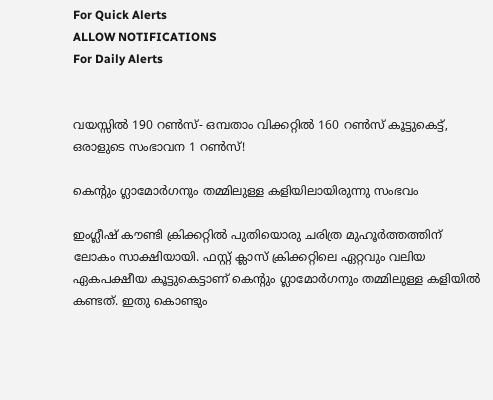For Quick Alerts
ALLOW NOTIFICATIONS
For Daily Alerts


വയസ്സില്‍ 190 റണ്‍സ്- ഒമ്പതാം വിക്കറ്റില്‍ 160 റണ്‍സ് കൂട്ടുകെട്ട്, ഒരാളുടെ സംഭാവന 1 റണ്‍സ്!

കെന്റും ഗ്ലാമോര്‍ഗനും തമ്മിലുള്ള കളിയിലായിരുന്നു സംഭവം

ഇംഗ്ലീഷ് കൗണ്ടി ക്രിക്കറ്റില്‍ പുതിയൊരു ചരിത്ര മുഹൂര്‍ത്തത്തിന് ലോകം സാക്ഷിയായി. ഫസ്റ്റ് ക്ലാസ് ക്രിക്കറ്റിലെ ഏറ്റവും വലിയ ഏകപക്ഷീയ കൂട്ടുകെട്ടാണ് കെന്റും ഗ്ലാമോര്‍ഗനും തമ്മിലുള്ള കളിയില്‍ കണ്ടത്. ഇതു കൊണ്ടും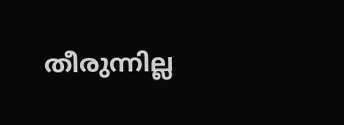തീരുന്നില്ല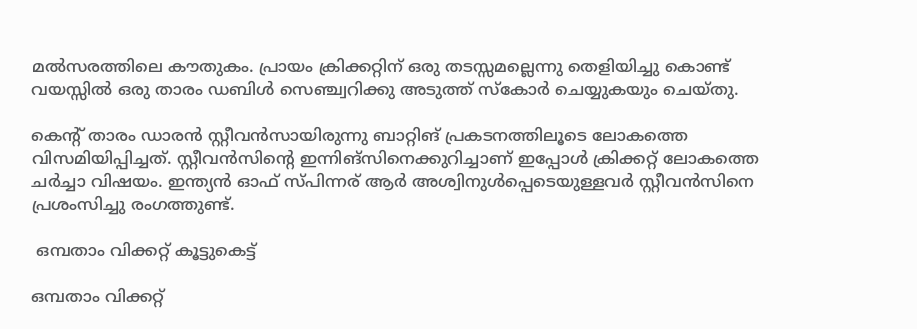മല്‍സരത്തിലെ കൗതുകം. പ്രായം ക്രിക്കറ്റിന് ഒരു തടസ്സമല്ലെന്നു തെളിയിച്ചു കൊണ്ട് വയസ്സില്‍ ഒരു താരം ഡബിള്‍ സെഞ്ച്വറിക്കു അടുത്ത് സ്‌കോര്‍ ചെയ്യുകയും ചെയ്തു.

കെന്റ് താരം ഡാരന്‍ സ്റ്റീവന്‍സായിരുന്നു ബാറ്റിങ് പ്രകടനത്തിലൂടെ ലോകത്തെ വിസമിയിപ്പിച്ചത്. സ്റ്റീവന്‍സിന്റെ ഇന്നിങ്‌സിനെക്കുറിച്ചാണ് ഇപ്പോള്‍ ക്രിക്കറ്റ് ലോകത്തെ ചര്‍ച്ചാ വിഷയം. ഇന്ത്യന്‍ ഓഫ് സ്പിന്നര് ആര്‍ അശ്വിനുള്‍പ്പെടെയുള്ളവര്‍ സ്റ്റീവന്‍സിനെ പ്രശംസിച്ചു രംഗത്തുണ്ട്.

 ഒമ്പതാം വിക്കറ്റ് കൂട്ടുകെട്ട്

ഒമ്പതാം വിക്കറ്റ്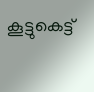കൂട്ടുകെട്ട്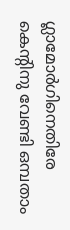ഗ്ലാമോര്‍ഗിനെതിരേ കെന്റിനു വേണ്ടി ഒമ്പതാം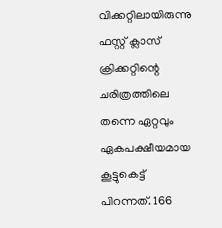വിക്കറ്റിലായിരുന്നു ഫസ്റ്റ് ക്ലാസ് ക്രിക്കറ്റിന്റെ ചരിത്രത്തിലെ തന്നെ ഏറ്റവും ഏകപക്ഷീയമായ കൂട്ടുകെട്ട് പിറന്നത്. 166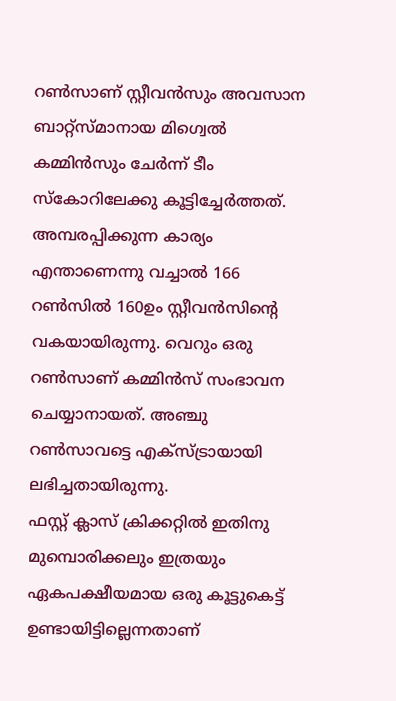റണ്‍സാണ് സ്റ്റീവന്‍സും അവസാന ബാറ്റ്‌സ്മാനായ മിഗ്വെല്‍ കമ്മിന്‍സും ചേര്‍ന്ന് ടീം സ്‌കോറിലേക്കു കൂട്ടിച്ചേര്‍ത്തത്. അമ്പരപ്പിക്കുന്ന കാര്യം എന്താണെന്നു വച്ചാല്‍ 166 റണ്‍സില്‍ 160ഉം സ്റ്റീവന്‍സിന്റെ വകയായിരുന്നു. വെറും ഒരു റണ്‍സാണ് കമ്മിന്‍സ് സംഭാവന ചെയ്യാനായത്. അഞ്ചു റണ്‍സാവട്ടെ എക്‌സ്ട്രായായി ലഭിച്ചതായിരുന്നു.
ഫസ്റ്റ് ക്ലാസ് ക്രിക്കറ്റില്‍ ഇതിനു മുമ്പൊരിക്കലും ഇത്രയും ഏകപക്ഷീയമായ ഒരു കൂട്ടുകെട്ട് ഉണ്ടായിട്ടില്ലെന്നതാണ്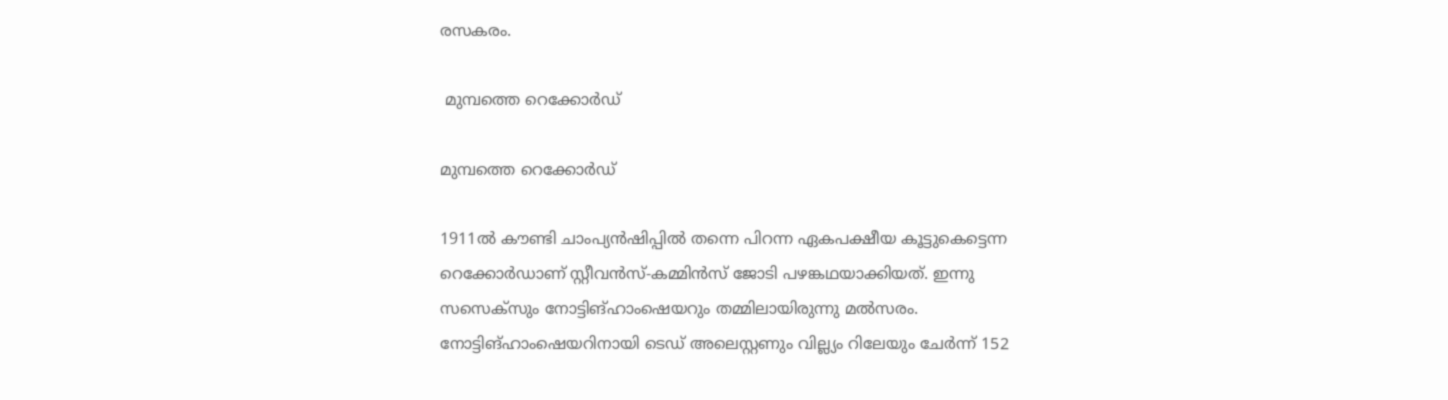രസകരം.

 മുമ്പത്തെ റെക്കോര്‍ഡ്

മുമ്പത്തെ റെക്കോര്‍ഡ്

1911ല്‍ കൗണ്ടി ചാംപ്യന്‍ഷിപ്പില്‍ തന്നെ പിറന്ന ഏകപക്ഷീയ കൂട്ടുകെട്ടെന്ന റെക്കോര്‍ഡാണ് സ്റ്റീവന്‍സ്-കമ്മിന്‍സ് ജോടി പഴങ്കഥയാക്കിയത്. ഇന്നു സസെക്‌സും നോട്ടിങ്ഹാംഷെയറും തമ്മിലായിരുന്നു മല്‍സരം.
നോട്ടിങ്ഹാംഷെയറിനായി ടെഡ് അലെസ്റ്റണും വില്ല്യം റിലേയും ചേര്‍ന്ന് 152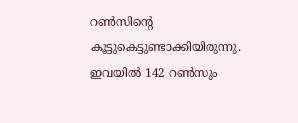റണ്‍സിന്റെ കൂട്ടുകെട്ടുണ്ടാക്കിയിരുന്നു. ഇവയില്‍ 142 റണ്‍സും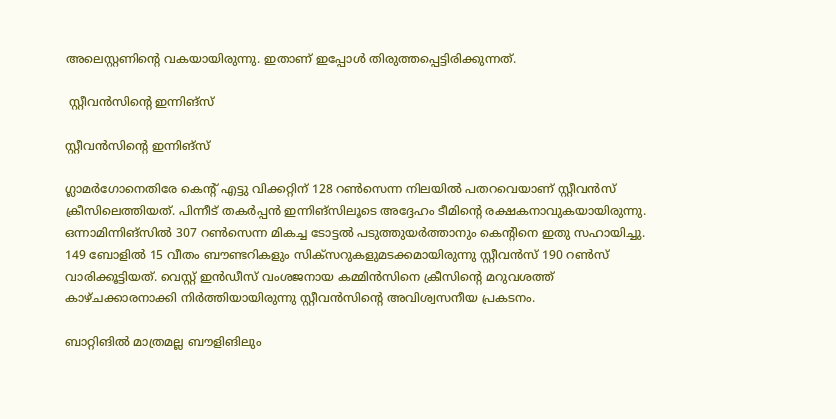അലെസ്റ്റണിന്റെ വകയായിരുന്നു. ഇതാണ് ഇപ്പോള്‍ തിരുത്തപ്പെട്ടിരിക്കുന്നത്.

 സ്റ്റീവന്‍സിന്റെ ഇന്നിങ്‌സ്

സ്റ്റീവന്‍സിന്റെ ഇന്നിങ്‌സ്

ഗ്ലാമര്‍ഗോനെതിരേ കെന്റ് എട്ടു വിക്കറ്റിന് 128 റണ്‍സെന്ന നിലയില്‍ പതറവെയാണ് സ്റ്റീവന്‍സ് ക്രീസിലെത്തിയത്. പിന്നീട് തകര്‍പ്പന്‍ ഇന്നിങ്‌സിലൂടെ അദ്ദേഹം ടീമിന്റെ രക്ഷകനാവുകയായിരുന്നു. ഒന്നാമിന്നിങ്‌സില്‍ 307 റണ്‍സെന്ന മികച്ച ടോട്ടല്‍ പടുത്തുയര്‍ത്താനും കെന്റിനെ ഇതു സഹായിച്ചു.
149 ബോളില്‍ 15 വീതം ബൗണ്ടറികളും സിക്‌സറുകളുമടക്കമായിരുന്നു സ്റ്റീവന്‍സ് 190 റണ്‍സ് വാരിക്കൂട്ടിയത്. വെസ്റ്റ് ഇന്‍ഡീസ് വംശജനായ കമ്മിന്‍സിനെ ക്രീസിന്റെ മറുവശത്ത് കാഴ്ചക്കാരനാക്കി നിര്‍ത്തിയായിരുന്നു സ്റ്റീവന്‍സിന്റെ അവിശ്വസനീയ പ്രകടനം.

ബാറ്റിങില്‍ മാത്രമല്ല ബൗളിങിലും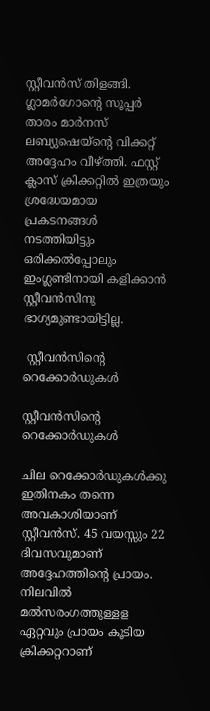സ്റ്റീവന്‍സ് തിളങ്ങി. ഗ്ലാമര്‍ഗോന്റെ സൂപ്പര്‍ താരം മാര്‍നസ് ലബ്യുഷെയ്‌ന്റെ വിക്കറ്റ് അദ്ദേഹം വീഴ്ത്തി. ഫസ്റ്റ് ക്ലാസ് ക്രിക്കറ്റില്‍ ഇത്രയും ശ്രദ്ധേയമായ പ്രകടനങ്ങള്‍ നടത്തിയിട്ടും ഒരിക്കല്‍പ്പോലും ഇംഗ്ലണ്ടിനായി കളിക്കാന്‍ സ്റ്റീവന്‍സിനു ഭാഗ്യമുണ്ടായിട്ടില്ല.

 സ്റ്റീവന്‍സിന്റെ റെക്കോര്‍ഡുകള്‍

സ്റ്റീവന്‍സിന്റെ റെക്കോര്‍ഡുകള്‍

ചില റെക്കോര്‍ഡുകള്‍ക്കു ഇതിനകം തന്നെ അവകാശിയാണ് സ്റ്റീവന്‍സ്. 45 വയസ്സും 22 ദിവസവുമാണ് അദ്ദേഹത്തിന്റെ പ്രായം. നിലവില്‍ മല്‍സരംഗത്തുള്ളള ഏറ്റവും പ്രായം കൂടിയ ക്രിക്കറ്ററാണ്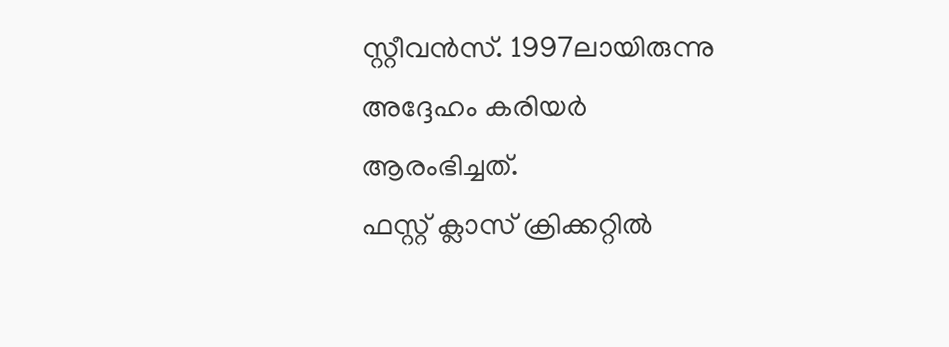സ്റ്റീവന്‍സ്. 1997ലായിരുന്നു അദ്ദേഹം കരിയര്‍ ആരംഭിച്ചത്.
ഫസ്റ്റ് ക്ലാസ് ക്രിക്കറ്റില്‍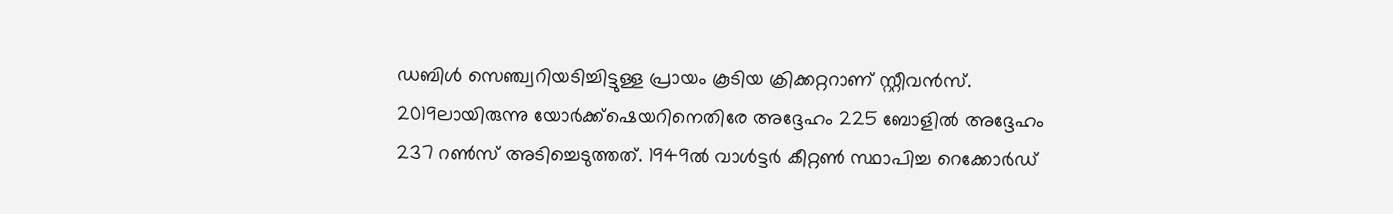ഡബിള്‍ സെഞ്ച്വറിയടിച്ചിട്ടുള്ള പ്രായം കൂടിയ ക്രിക്കറ്ററാണ് സ്റ്റീവന്‍സ്. 2019ലായിരുന്നു യോര്‍ക്ക്‌ഷെയറിനെതിരേ അദ്ദേഹം 225 ബോളില്‍ അദ്ദേഹം 237 റണ്‍സ് അടിച്ചെടുത്തത്. 1949ല്‍ വാള്‍ട്ടര്‍ കീറ്റണ്‍ സ്ഥാപിച്ച റെക്കോര്‍ഡ്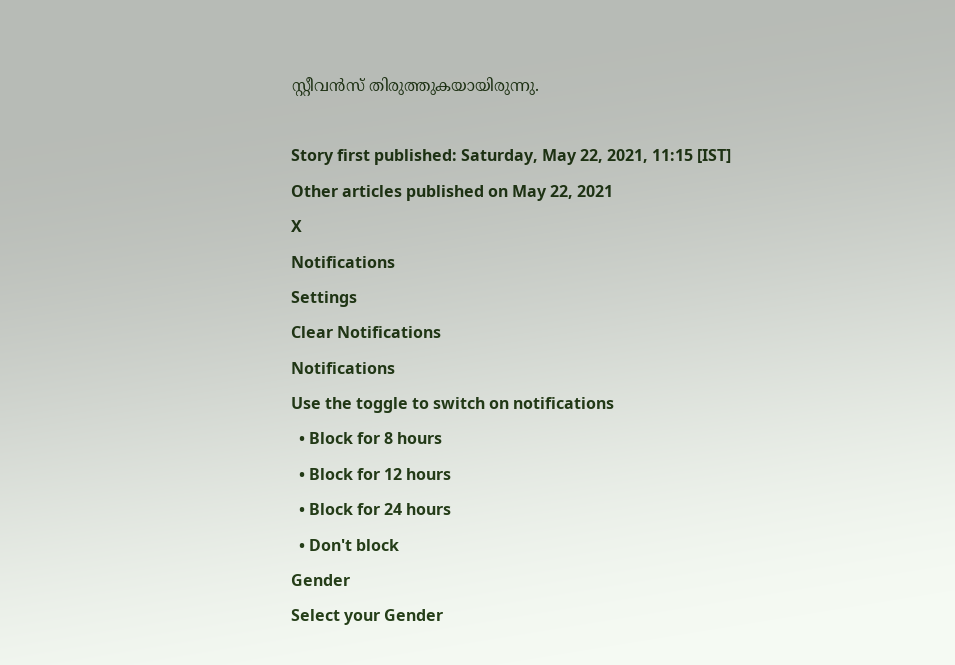സ്റ്റീവന്‍സ് തിരുത്തുകയായിരുന്നു.

Story first published: Saturday, May 22, 2021, 11:15 [IST]
Other articles published on May 22, 2021
X
Notifications
Settings
Clear Notifications
Notifications
Use the toggle to switch on notifications
  • Block for 8 hours
  • Block for 12 hours
  • Block for 24 hours
  • Don't block
Gender
Select your Gender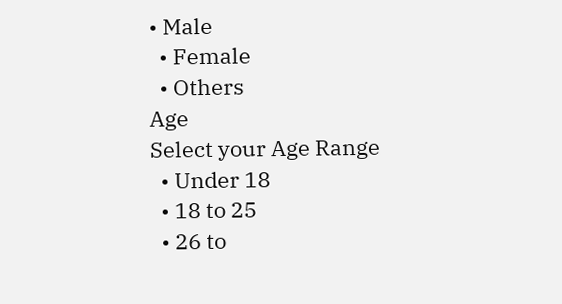• Male
  • Female
  • Others
Age
Select your Age Range
  • Under 18
  • 18 to 25
  • 26 to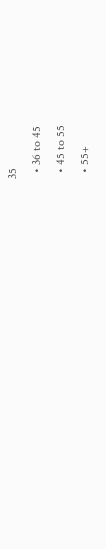35
  • 36 to 45
  • 45 to 55
  • 55+